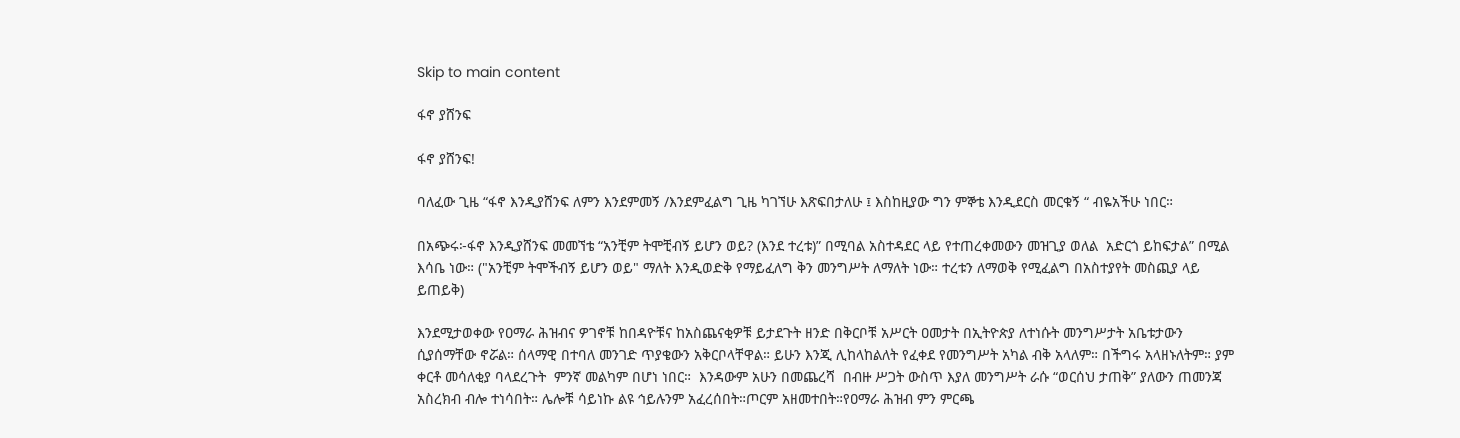Skip to main content

ፋኖ ያሸንፍ

ፋኖ ያሸንፍ!

ባለፈው ጊዜ “ፋኖ እንዲያሸንፍ ለምን እንደምመኝ /እንደምፈልግ ጊዜ ካገኘሁ እጽፍበታለሁ ፤ እስከዚያው ግን ምኞቴ እንዲደርስ መርቁኝ “ ብዬአችሁ ነበር።

በአጭሩ፦ፋኖ እንዲያሸንፍ መመኘቴ “አንቺም ትሞቺብኝ ይሆን ወይ? (እንደ ተረቱ)” በሚባል አስተዳደር ላይ የተጠረቀመውን መዝጊያ ወለል  አድርጎ ይከፍታል” በሚል እሳቤ ነው። ("አንቺም ትሞችብኝ ይሆን ወይ" ማለት እንዲወድቅ የማይፈለግ ቅን መንግሥት ለማለት ነው። ተረቱን ለማወቅ የሚፈልግ በአስተያየት መስጪያ ላይ ይጠይቅ)

እንደሚታወቀው የዐማራ ሕዝብና ዎገኖቹ ከበዳዮቹና ከአስጨናቂዎቹ ይታደጉት ዘንድ በቅርቦቹ አሥርት ዐመታት በኢትዮጵያ ለተነሱት መንግሥታት አቤቱታውን ሲያሰማቸው ኖሯል። ሰላማዊ በተባለ መንገድ ጥያቄውን አቅርቦላቸዋል። ይሁን እንጂ ሊከላከልለት የፈቀደ የመንግሥት አካል ብቅ አላለም። በችግሩ አላዘኑለትም። ያም ቀርቶ መሳለቂያ ባላደረጉት  ምንኛ መልካም በሆነ ነበር።  እንዳውም አሁን በመጨረሻ  በብዙ ሥጋት ውስጥ እያለ መንግሥት ራሱ “ወርሰህ ታጠቅ” ያለውን ጠመንጃ አስረክብ ብሎ ተነሳበት። ሌሎቹ ሳይነኩ ልዩ ኅይሉንም አፈረሰበት።ጦርም አዘመተበት።የዐማራ ሕዝብ ምን ምርጫ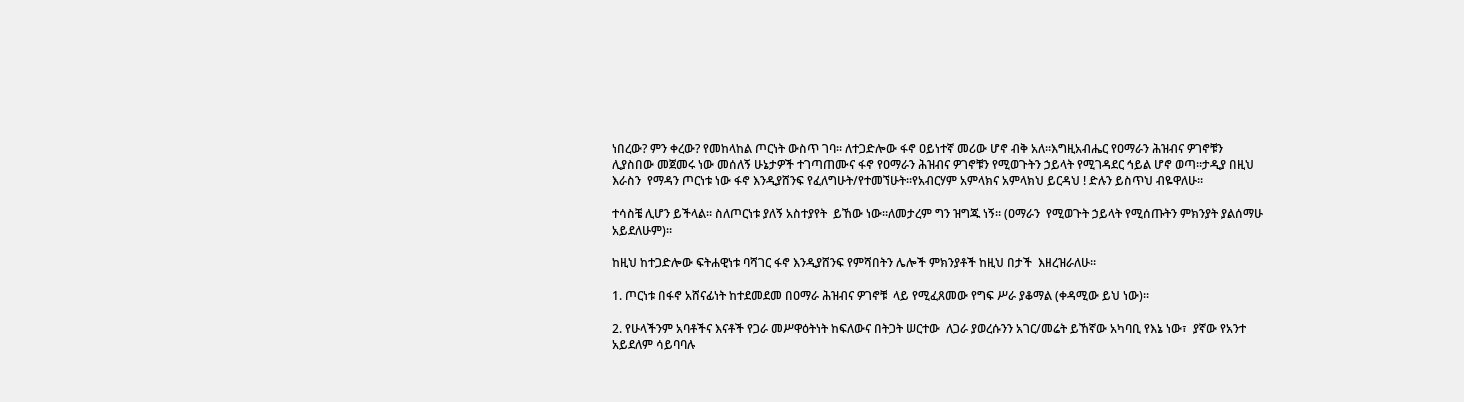ነበረው? ምን ቀረው? የመከላከል ጦርነት ውስጥ ገባ። ለተጋድሎው ፋኖ ዐይነተኛ መሪው ሆኖ ብቅ አለ።እግዚአብሔር የዐማራን ሕዝብና ዎገኖቹን  ሊያስበው መጀመሩ ነው መሰለኝ ሁኔታዎች ተገጣጠሙና ፋኖ የዐማራን ሕዝብና ዎገኖቹን የሚወጉትን ኃይላት የሚገዳደር ኅይል ሆኖ ወጣ።ታዲያ በዚህ እራስን  የማዳን ጦርነቱ ነው ፋኖ እንዲያሸንፍ የፈለግሁት/የተመኘሁት።የአብርሃም አምላክና አምላክህ ይርዳህ ! ድሉን ይስጥህ ብዬዋለሁ።

ተሳስቼ ሊሆን ይችላል። ስለጦርነቱ ያለኝ አስተያየት  ይኸው ነው።ለመታረም ግን ዝግጁ ነኝ። (ዐማራን  የሚወጉት ኃይላት የሚሰጡትን ምክንያት ያልሰማሁ አይደለሁም)።

ከዚህ ከተጋድሎው ፍትሐዊነቱ ባሻገር ፋኖ እንዲያሸንፍ የምሻበትን ሌሎች ምክንያቶች ከዚህ በታች  እዘረዝራለሁ።

1. ጦርነቱ በፋኖ አሸናፊነት ከተደመደመ በዐማራ ሕዝብና ዎገኖቹ  ላይ የሚፈጸመው የግፍ ሥራ ያቆማል (ቀዳሚው ይህ ነው)።

2. የሁላችንም አባቶችና እናቶች የጋራ መሥዋዕትነት ከፍለውና በትጋት ሠርተው  ለጋራ ያወረሱንን አገር/መሬት ይኸኛው አካባቢ የእኔ ነው፣  ያኛው የአንተ አይደለም ሳይባባሉ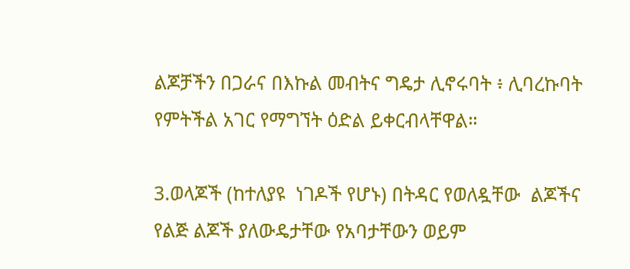ልጆቻችን በጋራና በእኩል መብትና ግዴታ ሊኖሩባት ፥ ሊባረኩባት የምትችል አገር የማግኘት ዕድል ይቀርብላቸዋል።

3.ወላጆች (ከተለያዩ  ነገዶች የሆኑ) በትዳር የወለዷቸው  ልጆችና የልጅ ልጆች ያለውዴታቸው የአባታቸውን ወይም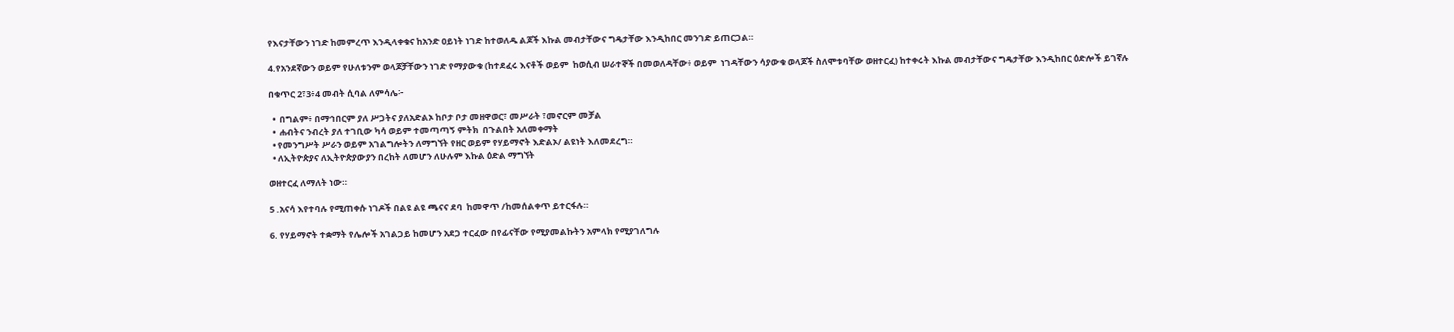የእናታቸውን ነገድ ከመምረጥ እንዲላቀቁና ከአንድ ዐይነት ነገድ ከተወለዱ ልጆች እኩል መብታቸውና ግዴታቸው እንዲከበር መንገድ ይጠርጋል።

4.የአንደኛውን ወይም የሁለቱንም ወላጆቻቸውን ነገድ የማያውቁ (ከተደፈሩ እናቶች ወይም  ከወሲብ ሠራተኞች በመወለዳቸው፥ ወይም  ነገዳቸውን ሳያውቁ ወላጆች ስለሞቱባቸው ወዘተርፈ) ከተቀሩት እኩል መብታቸውና ግዴታቸው እንዲከበር ዕድሎች ይገኛሉ

በቁጥር 2፣3፥4 መብት ሲባል ለምሳሌ፦

  •  በግልም፥ በማኅበርም ያለ ሥጋትና ያለአድልኦ ከቦታ ቦታ መዘዋወር፣ መሥራት ፣መኖርም መቻል
  •  ሐብትና ንብረት ያለ ተገቢው ካሳ ወይም ተመጣጣኝ ምትክ  በጉልበት አለመቀማት
  • የመንግሥት ሥራን ወይም አገልግሎትን ለማግኘት የዘር ወይም የሃይማኖት እድልኦ/ ልዩነት እለመደረግ።
  • ለኢትዮጵያና ለኢትዮጵያውያን በረከት ለመሆን ለሁሉም እኩል ዕድል ማግኘት

ወዘተርፈ ለማለት ነው።

5 .አናሳ እየተባሉ የሚጠቀሱ ነገዶች በልዩ ልዩ ጫናና ደባ  ከመዋጥ /ከመሰልቀጥ ይተርፋሉ።

6. የሃይማኖት ተቋማት የሌሎች አገልጋይ ከመሆን አደጋ ተርፈው በየፊናቸው የሚያመልኩትን አምላክ የሚያገለግሉ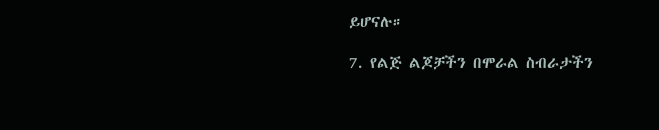ይሆናሉ።

7. የልጅ ልጆቻችን በሞራል ስብራታችን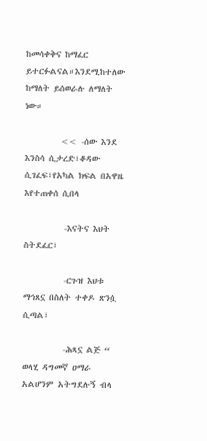ከመሳቀቅና ከማፈር ይተርፉልናል።እንደሚከተለው ከማለት ይሰወራሉ ለማለት ነው።

         << -ሰው እንደ እንስሳ ሲታረድ፣ቆዳው ሲገፈፍ፣የአካል ክፍል በአዋዜ እየተጠቀሰ ሲበላ

          -እናትና እህት ስትደፈር፣

          -ርጉዝ እህቱ ማኅጸኗ በስለት ተቀዶ ጽንሷ ሲጣል፣

          -ሕጻኗ ልጅ “ ወላሂ ዳግመኛ ዐማራ አልሆንም አትግደሉኝ ብላ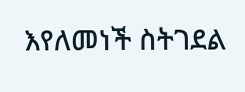እየለመነች ስትገደል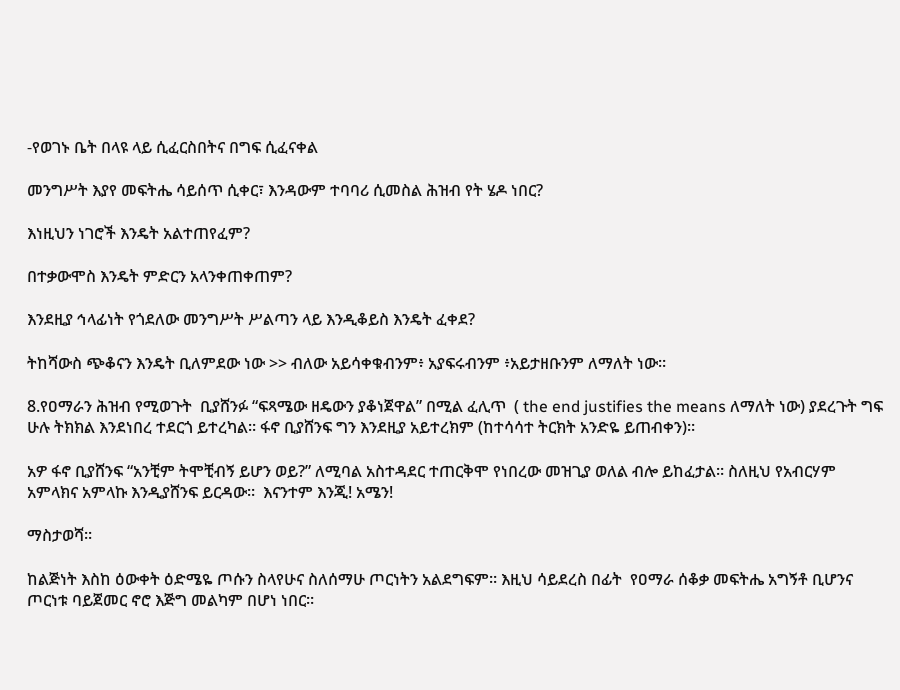-የወገኑ ቤት በላዩ ላይ ሲፈርስበትና በግፍ ሲፈናቀል

መንግሥት እያየ መፍትሔ ሳይሰጥ ሲቀር፣ እንዳውም ተባባሪ ሲመስል ሕዝብ የት ሄዶ ነበር?

እነዚህን ነገሮች እንዴት አልተጠየፈም?

በተቃውሞስ እንዴት ምድርን አላንቀጠቀጠም?

እንደዚያ ኅላፊነት የጎደለው መንግሥት ሥልጣን ላይ እንዲቆይስ እንዴት ፈቀደ?

ትከሻውስ ጭቆናን እንዴት ቢለምደው ነው >> ብለው አይሳቀቁብንም፥ አያፍሩብንም ፥አይታዘቡንም ለማለት ነው።

8.የዐማራን ሕዝብ የሚወጉት  ቢያሸንፉ “ፍጻሜው ዘዴውን ያቆነጀዋል” በሚል ፈሊጥ  ( the end justifies the means ለማለት ነው) ያደረጉት ግፍ ሁሉ ትክክል እንደነበረ ተደርጎ ይተረካል። ፋኖ ቢያሸንፍ ግን እንደዚያ አይተረክም (ከተሳሳተ ትርክት አንድዬ ይጠብቀን)።

አዎ ፋኖ ቢያሸንፍ “አንቺም ትሞቺብኝ ይሆን ወይ?” ለሚባል አስተዳደር ተጠርቅሞ የነበረው መዝጊያ ወለል ብሎ ይከፈታል። ስለዚህ የአብርሃም አምላክና አምላኩ እንዲያሸንፍ ይርዳው።  እናንተም እንጂ! አሜን!

ማስታወሻ፡፡

ከልጅነት እስከ ዕውቀት ዕድሜዬ ጦሱን ስላየሁና ስለሰማሁ ጦርነትን አልደግፍም። እዚህ ሳይደረስ በፊት  የዐማራ ሰቆቃ መፍትሔ አግኝቶ ቢሆንና ጦርነቱ ባይጀመር ኖሮ እጅግ መልካም በሆነ ነበር።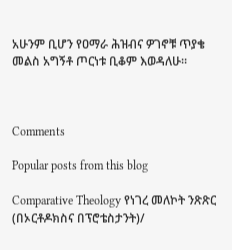አሁንም ቢሆን የዐማራ ሕዝብና ዎገኖቹ ጥያቄ መልስ አግኝቶ ጦርነቱ ቢቆም እወዳለሁ።



Comments

Popular posts from this blog

Comparative Theology የነገረ መለኮት ንጽጽር (በኦርቶዶክስና በፕሮቴስታንት)/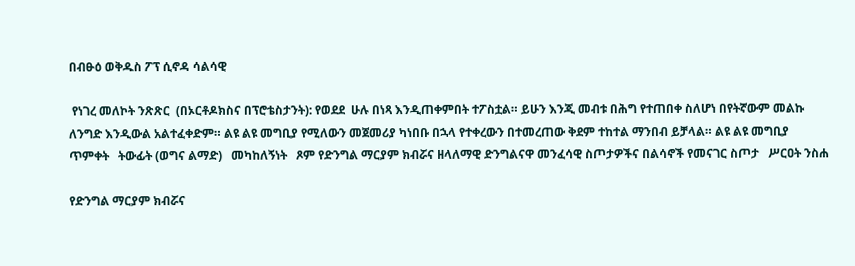በብፁዕ ወቅዱስ ፖፕ ሲኖዳ ሳልሳዊ

 የነገረ መለኮት ንጽጽር  (በኦርቶዶክስና በፕሮቴስታንት): የወደደ  ሁሉ በነጻ እንዲጠቀምበት ተፖስቷል። ይሁን እንጂ መብቱ በሕግ የተጠበቀ ስለሆነ በየትኛውም መልኩ ለንግድ እንዲውል አልተፈቀድም። ልዩ ልዩ መግቢያ የሚለውን መጀመሪያ ካነበቡ በኋላ የተቀረውን በተመረጠው ቅደም ተከተል ማንበብ ይቻላል። ልዩ ልዩ መግቢያ   ጥምቀት   ትውፊት (ወግና ልማድ)   መካከለኝነት   ጾም የድንግል ማርያም ክብሯና ዘላለማዊ ድንግልናዋ መንፈሳዊ ስጦታዎችና በልሳኖች የመናገር ስጦታ   ሥርዐት ንስሐ

የድንግል ማርያም ክብሯና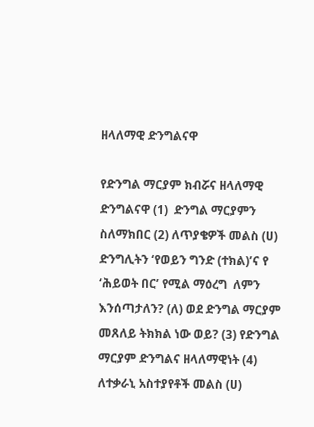ዘላለማዊ ድንግልናዋ

የድንግል ማርያም ክብሯና ዘላለማዊ ድንግልናዋ (1)  ድንግል ማርያምን ስለማክበር (2) ለጥያቄዎች መልስ (ሀ) ድንግሊትን ‘የወይን ግንድ (ተክል)’ና የ ‘ሕይወት በር’ የሚል ማዕረግ  ለምን እንሰጣታለን? (ለ) ወደ ድንግል ማርያም መጸለይ ትክክል ነው ወይ? (3) የድንግል ማርያም ድንግልና ዘላለማዊነት (4) ለተቃራኒ አስተያየቶች መልስ (ሀ)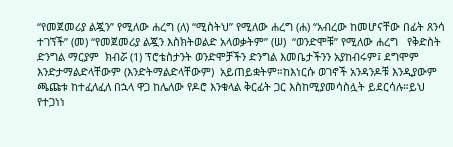“የመጀመሪያ ልጇን” የሚለው ሐረግ (ለ) “ሚስትህ” የሚለው ሐረግ (ሐ) “አብረው ከመሆናቸው በፊት ጸንሳ ተገኘች” (መ) “የመጀመሪያ ልጇን እስክትወልድ አላወቃትም” (ሠ)  “ወንድሞቹ” የሚለው ሐረግ   የቅድስት ድንግል ማርያም  ክብሯ (1) ፕሮቴስታንት ወንድሞቻችን ድንግል እመቤታችንን አያከብሩም፤ ደግሞም እንድታማልድላቸውም (እንድትማልድላቸውም)  አይጠይቋትም።ከእነርሱ ወገኖች አንዳንዶቹ እንዲያውም ጫጩቱ ከተፈለፈለ በኋላ ዋጋ ከሌለው የዶሮ እንቁላል ቅርፊት ጋር እስከሚያመሳስሏት ይደርሳሉ።ይህ የተጋነነ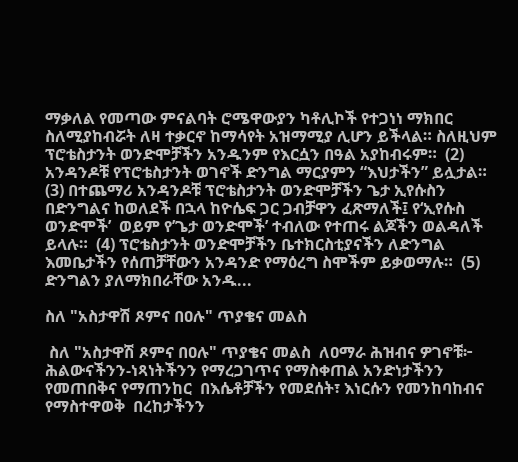ማቃለል የመጣው ምናልባት ሮሜዋውያን ካቶሊኮች የተጋነነ ማክበር ስለሚያከብሯት ለዛ ተቃርኖ ከማሳየት አዝማሚያ ሊሆን ይችላል። ስለዚህም ፕሮቴስታንት ወንድሞቻችን አንዱንም የእርሷን በዓል አያከብሩም።  (2) አንዳንዶቹ የፕሮቴስታንት ወገኖች ድንግል ማርያምን “እህታችን” ይሏታል። (3) በተጨማሪ አንዳንዶቹ ፕሮቴስታንት ወንድሞቻችን ጌታ ኢየሱስን በድንግልና ከወለደች በኋላ ከዮሴፍ ጋር ጋብቻዋን ፈጽማለች፤ የ‘ኢየሱስ ወንድሞች’  ወይም የ’ጌታ ወንድሞች’ ተብለው የተጠሩ ልጆችን ወልዳለች ይላሉ።  (4) ፕሮቴስታንት ወንድሞቻችን ቤተክርስቲያናችን ለድንግል እመቤታችን የሰጠቻቸውን አንዳንድ የማዕረግ ስሞችም ይቃወማሉ።  (5) ድንግልን ያለማክበራቸው አንዱ...

ስለ "አስታዋሽ ጾምና በዐሉ" ጥያቄና መልስ

 ስለ "አስታዋሽ ጾምና በዐሉ" ጥያቄና መልስ  ለዐማራ ሕዝብና ዎገኖቹ፦ ሕልውናችንን-ነጻነትችንን የማረጋገጥና የማስቀጠል አንድነታችንን የመጠበቅና የማጠንከር  በእሴቶቻችን የመደሰት፣ እነርሱን የመንከባከብና የማስተዋወቅ  በረከታችንን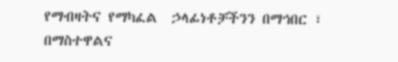የማብዛትና የማካፈል  ኃላፊነቶቻችንን በማኅበር ፣ በማስተዋልና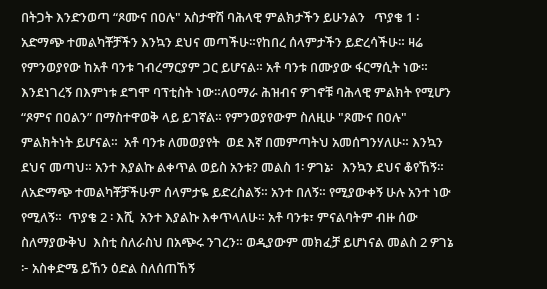በትጋት እንድንወጣ “ጾሙና በዐሉ" አስታዋሽ ባሕላዊ ምልክታችን ይሁንልን   ጥያቄ 1 ፡ አድማጭ ተመልካቾቻችን እንኳን ደህና መጣችሁ።የከበረ ሰላምታችን ይድረሳችሁ። ዛሬ የምንወያየው ከአቶ ባንቱ ገብረማርያም ጋር ይሆናል። አቶ ባንቱ በሙያው ፋርማሲት ነው። እንደነገረኝ በእምነቱ ደግሞ ባፕቲስት ነው።ለዐማራ ሕዝብና ዎገኖቹ ባሕላዊ ምልክት የሚሆን “ጾምና በዐልን” በማስተዋወቅ ላይ ይገኛል። የምንወያየውም ስለዚሁ "ጾሙና በዐሉ" ምልክትነት ይሆናል።  አቶ ባንቱ ለመወያየት  ወደ እኛ በመምጣትህ አመሰግንሃለሁ። እንኳን ደህና መጣህ። አንተ እያልኩ ልቀጥል ወይስ አንቱ? መልስ 1፡ ዎገኔ፡   እንኳን ደህና ቆየኸኝ። ለአድማጭ ተመልካቾቻችሁም ሰላምታዬ ይድረስልኝ። አንተ በለኝ። የሚያውቀኝ ሁሉ አንተ ነው የሚለኝ።  ጥያቄ 2 ፡ እሺ  አንተ እያልኩ እቀጥላለሁ። አቶ ባንቱ፣ ምናልባትም ብዙ ሰው ስለማያውቅህ  እስቲ ስለራስህ በአጭሩ ንገረን። ወዲያውም መክፈቻ ይሆነናል መልስ 2 ዎገኔ ፦ አስቀድሜ ይኸን ዕድል ስለሰጠኸኝ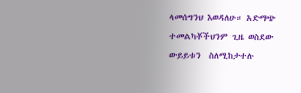ላመሰግንህ እወዳለሁ። አድማጭ ተመልካቾችህንም ጊዜ ወስደው  ውይይቱን  ስለሚከታተሉ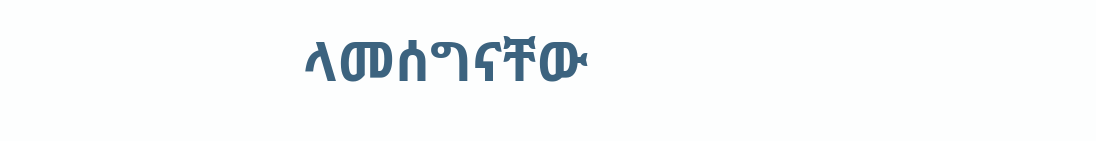ላመሰግናቸው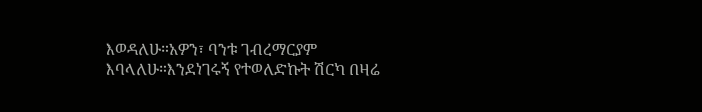እወዳለሁ።አዎን፣ ባንቱ ገብረማርያም እባላለሁ።እንደነገሩኝ የተወለድኩት ሽርካ በዛሬ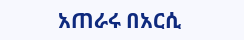አጠራሩ በአርሲ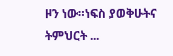ዞን ነው።ነፍስ ያወቅሁትና ትምህርት ...